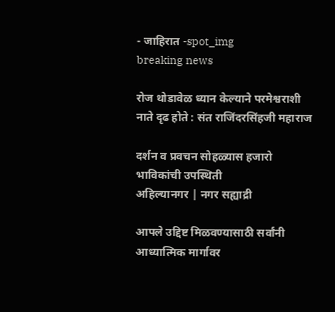- जाहिरात -spot_img
breaking news

रोज थोडावेळ ध्यान केल्याने परमेश्वराशी नाते दृढ होते : संत राजिंदरसिंहजी महाराज

दर्शन व प्रवचन सोहळ्यास हजारो भाविकांची उपस्थिती
अहिल्यानगर | नगर सह्याद्री

आपले उद्दिष्ट मिळवण्यासाठी सर्वांनी आध्यात्मिक मार्गावर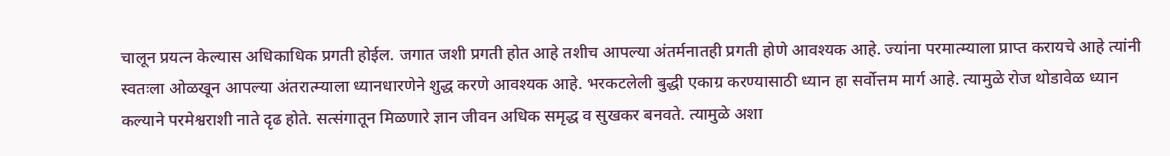चालून प्रयत्न केल्यास अधिकाधिक प्रगती होईल. जगात जशी प्रगती होत आहे तशीच आपल्या अंतर्मनातही प्रगती होणे आवश्यक आहे. ज्यांना परमात्म्याला प्राप्त करायचे आहे त्यांनी स्वतःला ओळखून आपल्या अंतरात्म्याला ध्यानधारणेने शुद्ध करणे आवश्यक आहे. भरकटलेली बुद्धी एकाग्र करण्यासाठी ध्यान हा सर्वोत्तम मार्ग आहे. त्यामुळे रोज थोडावेळ ध्यान कल्याने परमेश्वराशी नाते दृढ होते. सत्संगातून मिळणारे ज्ञान जीवन अधिक समृद्ध व सुखकर बनवते. त्यामुळे अशा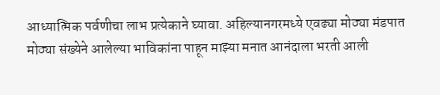आध्यात्मिक पर्वणीचा लाभ प्रत्येकाने घ्यावा. अहिल्यानगरमध्ये एवढ्या मोठ्या मंडपात मोठ्या संख्येने आलेल्या भाविकांना पाहून माझ्या मनात आनंदाला भरती आली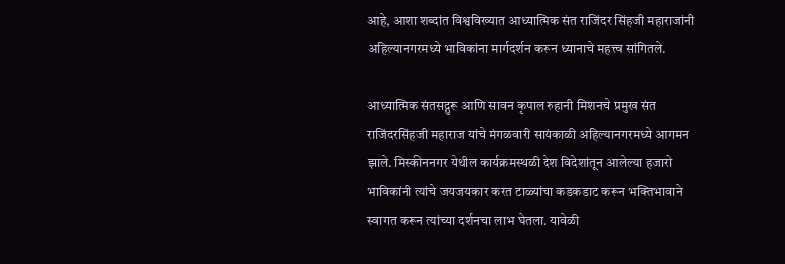आहे, आशा शब्दांत विश्वविख्यात आध्यात्मिक संत राजिंदर सिंहजी महाराजांनी अहिल्यानगरमध्ये भाविकांना मार्गदर्शन करून ध्यानाचे महत्त्व सांगितले.

आध्यात्मिक संतसद्गुरू आणि सावन कृपाल रुहानी मिशनचे प्रमुख संत राजिंदरसिंहजी महाराज यांचे मंगळवारी सायंकाळी अहिल्यानगरमध्ये आगमन झाले. मिस्कीननगर येथील कार्यक्रमस्थळी देश विदेशांतून आलेल्या हजारो भाविकांनी त्यांचे जयजयकार करत टाळ्यांचा कडकडाट करून भक्तिभावाने स्वागत करून त्यांच्या दर्शनचा लाभ घेतला. यावेळी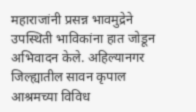महाराजांनी प्रसन्न भावमुद्रेने उपस्थिती भाविकांना हात जोडून अभिवादन केले. अहिल्यानगर जिल्ह्यातील सावन कृपाल आश्रमच्या विविध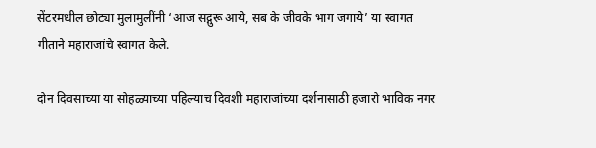सेंटरमधील छोट्या मुलामुलींनी ‘आज सद्गुरू आये, सब के जीवके भाग जगाये’ या स्वागत गीताने महाराजांचे स्वागत केले.

दोन दिवसाच्या या सोहळ्याच्या पहिल्याच दिवशी महाराजांच्या दर्शनासाठी हजारो भाविक नगर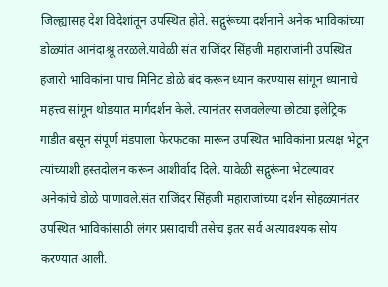जिल्ह्यासह देश विदेशांतून उपस्थित होते. सद्गुरूंच्या दर्शनाने अनेक भाविकांच्या डोळ्यांत आनंदाश्रू तरळले.यावेळी संत राजिंदर सिंहजी महाराजांनी उपस्थित हजारो भाविकांना पाच मिनिट डोळे बंद करून ध्यान करण्यास सांगून ध्यानाचे महत्त्व सांगून थोडयात मार्गदर्शन केले. त्यानंतर सजवलेल्या छोट्या इलेट्रिक गाडीत बसून संपूर्ण मंडपाला फेरफटका मारून उपस्थित भाविकांना प्रत्यक्ष भेटून त्यांच्याशी हस्तदोलन करून आशीर्वाद दिले. यावेळी सद्गुरूंना भेटल्यावर अनेकांचे डोळे पाणावले.संत राजिंदर सिंहजी महाराजांच्या दर्शन सोहळ्यानंतर उपस्थित भाविकांसाठी लंगर प्रसादाची तसेच इतर सर्व अत्यावश्यक सोय करण्यात आली.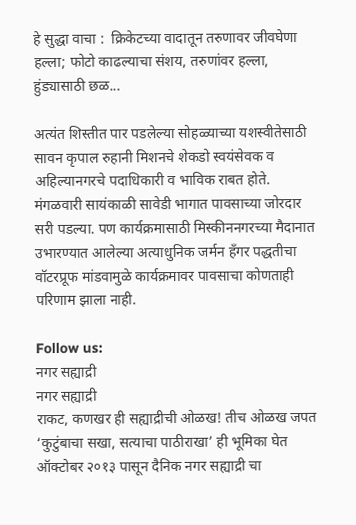हे सुद्धा वाचा :  क्रिकेटच्या वादातून तरुणावर जीवघेणा हल्ला; फोटो काढल्याचा संशय, तरुणांवर हल्ला, हुंड्यासाठी छळ...

अत्यंत शिस्तीत पार पडलेल्या सोहळ्याच्या यशस्वीतेसाठी सावन कृपाल रुहानी मिशनचे शेकडो स्वयंसेवक व अहिल्यानगरचे पदाधिकारी व भाविक राबत होते. मंगळवारी सायंकाळी सावेडी भागात पावसाच्या जोरदार सरी पडल्या. पण कार्यक्रमासाठी मिस्कीननगरच्या मैदानात उभारण्यात आलेल्या अत्याधुनिक जर्मन हँगर पद्धतीचा वॉटरप्रूफ मांडवामुळे कार्यक्रमावर पावसाचा कोणताही परिणाम झाला नाही.

Follow us:
नगर सह्याद्री
नगर सह्याद्री
राकट, कणखर ही सह्याद्रीची ओळख! तीच ओळख जपत ‘कुटुंबाचा सखा, सत्याचा पाठीराखा’ ही भूमिका घेत ऑक्टोबर २०१३ पासून दैनिक नगर सह्याद्री चा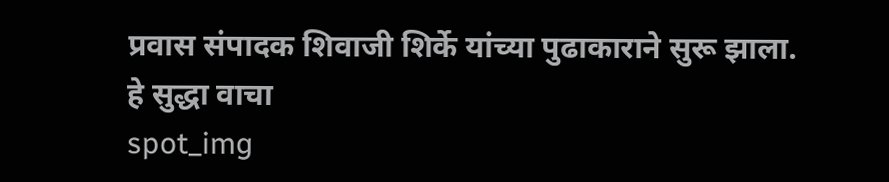प्रवास संपादक शिवाजी शिर्के यांच्या पुढाकाराने सुरू झाला.
हे सुद्धा वाचा
spot_img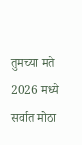तुमच्या मते 2026 मध्ये सर्वात मोठा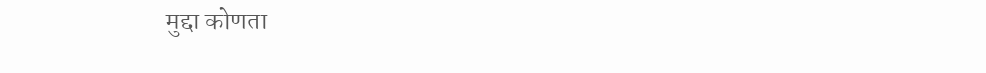मुद्दा कोणता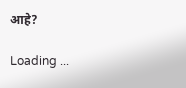आहे?

Loading ...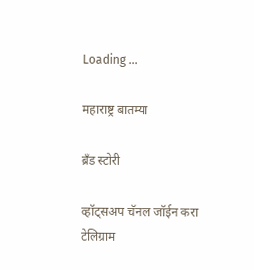Loading ...

महाराष्ट्र बातम्या

ब्रँड स्टोरी

व्हॉट्सअप चॅनल जॉईन करा
टेलिग्राम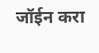जॉईन करा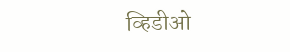व्हिडीओ